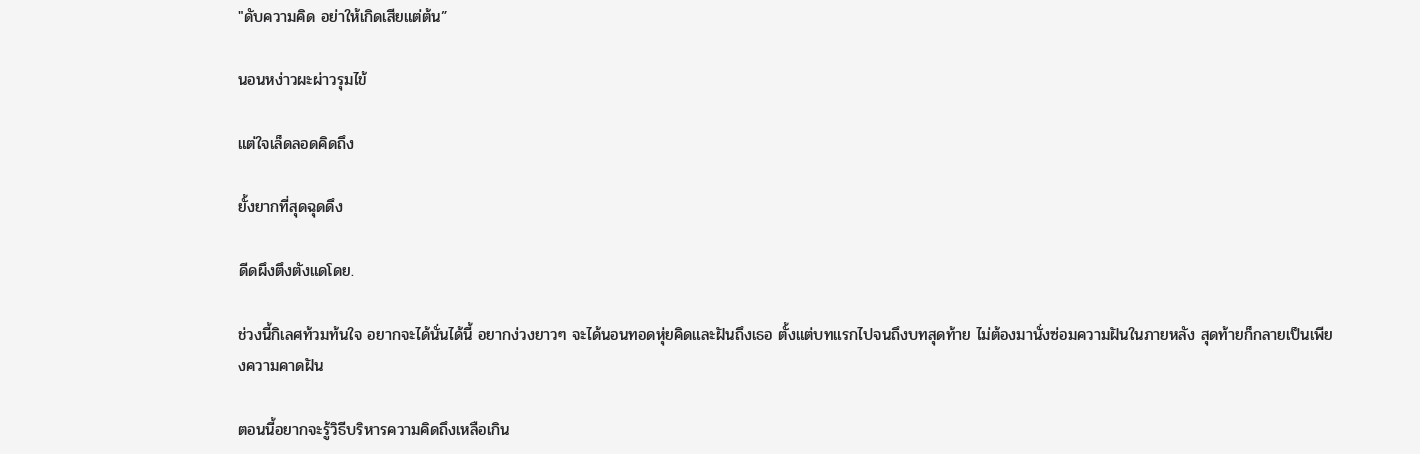"ดับความคิด อย่าให้เกิดเสียแต่ต้น”

นอนหง่าวผะผ่าวรุมไข้

แต่ใจเล็ดลอดคิดถึง

ยั้งยากที่สุดฉุดดึง

ดีดผึงตึงตังแดโดย.

ช่วงนี้กิเลศท้วมท้นใจ อยากจะได้นั่นได้นี้ อยากง่วงยาวๆ จะได้นอนทอดหุ่ยคิดและฝันถึงเธอ ตั้งแต่บทแรกไปจนถึงบทสุดท้าย ไม่ต้องมานั่งซ่อมความฝันในภายหลัง สุดท้ายก็กลายเป็นเพียงความคาดฝัน

ตอนนี้อยากจะรู้วิธีบริหารความคิดถึงเหลือเกิน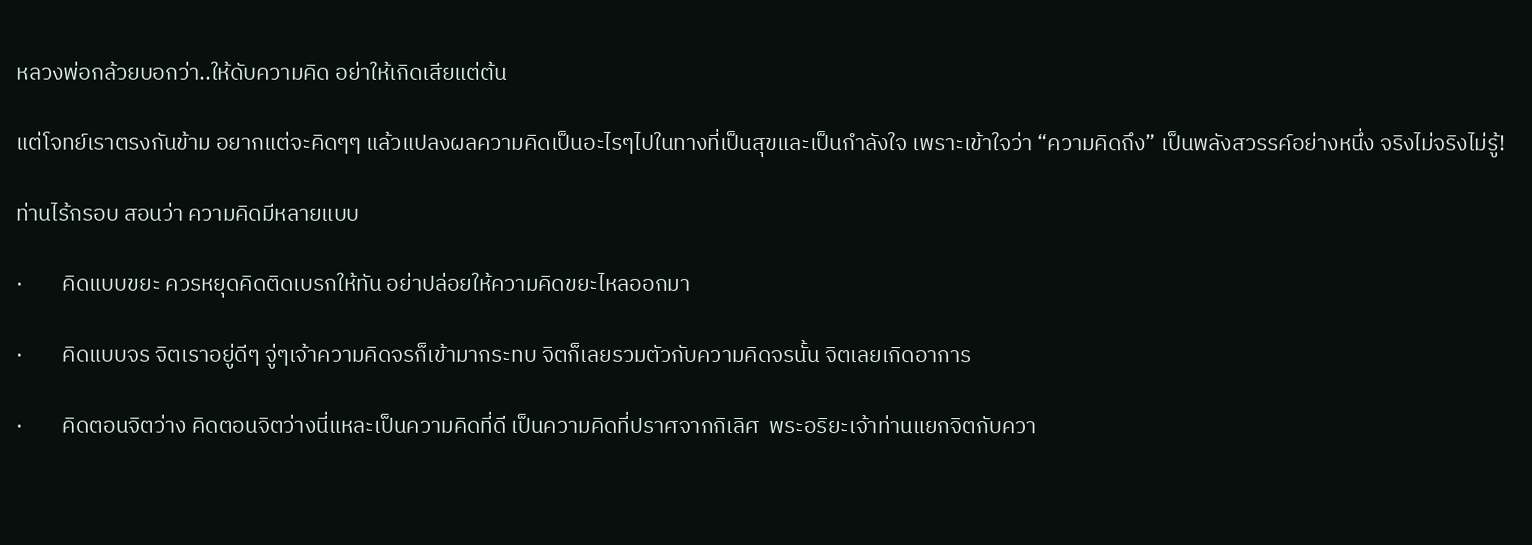หลวงพ่อกล้วยบอกว่า..ให้ดับความคิด อย่าให้เกิดเสียแต่ต้น

แต่โจทย์เราตรงกันข้าม อยากแต่จะคิดๆๆ แล้วแปลงผลความคิดเป็นอะไรๆไปในทางที่เป็นสุขและเป็นกำลังใจ เพราะเข้าใจว่า “ความคิดถึง” เป็นพลังสวรรค์อย่างหนึ่ง จริงไม่จริงไม่รู้!

ท่านไร้กรอบ สอนว่า ความคิดมีหลายแบบ

·        คิดแบบขยะ ควรหยุดคิดติดเบรกให้ทัน อย่าปล่อยให้ความคิดขยะไหลออกมา

·        คิดแบบจร จิตเราอยู่ดีๆ จู่ๆเจ้าความคิดจรก็เข้ามากระทบ จิตก็เลยรวมตัวกับความคิดจรนั้น จิตเลยเกิดอาการ

·        คิดตอนจิตว่าง คิดตอนจิตว่างนี่แหละเป็นความคิดที่ดี เป็นความคิดที่ปราศจากกิเลิศ  พระอริยะเจ้าท่านแยกจิตกับควา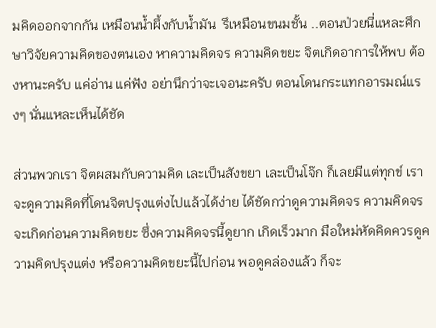มคิดออกจากกัน เหมือนน้ำผึ้งกับน้ำมัน  รึเหมือนขนมชั้น ..ตอนป่วยนี่แหละศึกษาวิจัยความคิดของตนเอง หาความคิดจร ความคิดขยะ จิตเกิดอาการให้พบ ต้องหานะครับ แค่อ่าน แค่ฟัง อย่านึกว่าจะเจอนะครับ ตอนโดนกระแทกอารมณ์แรงๆ นั่นแหละเห็นได้ชัด

ส่วนพวกเรา จิตผสมกับความคิด เละเป็นสังขยา เละเป็นโจ๊ก ก็เลยมีแต่ทุกข์ เราจะดูความคิดที่โดนจิตปรุงแต่งไปแล้วได้ง่าย ได้ชัดกว่าดูความคิดจร ความคิดจรจะเกิดก่อนความคิดขยะ ซึ่งความคิดจรนี้ดูยาก เกิดเร็วมาก มือใหม่หัดคิดควรดูความคิดปรุงแต่ง หรือความคิดขยะนี้ไปก่อน พอดูคล่องแล้ว ก็จะ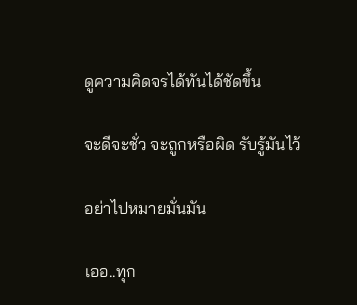ดูความคิดจรได้ทันได้ชัดขึ้น

จะดีจะชั่ว จะถูกหรือผิด รับรู้มันไว้

อย่าไปหมายมั่นมัน

เออ..ทุก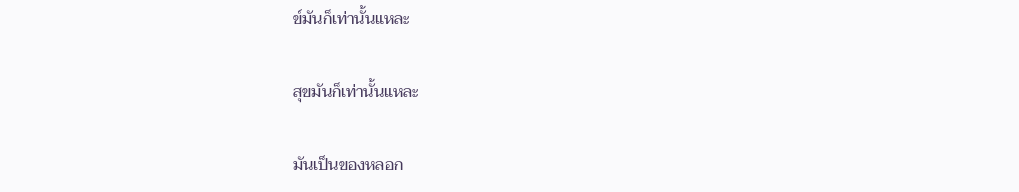ข์มันก็เท่านั้นแหละ

สุขมันก็เท่านั้นแหละ

มันเป็นของหลอก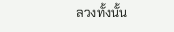ลวงทั้งนั้น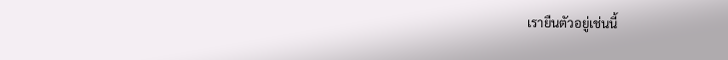เรายืนตัวอยู่เช่นนี้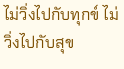ไม่วิ่งไปกับทุกข์ ไม่วิ่งไปกับสุข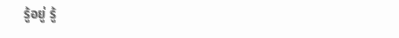รู้อยู่ รู้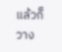แล้วก็วาง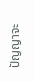ปัญญาจะ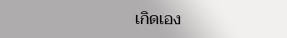เกิดเอง